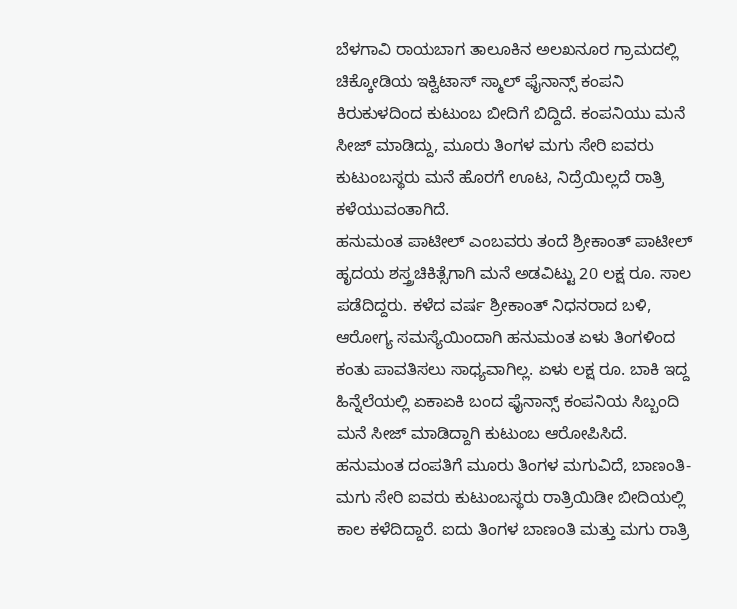ಬೆಳಗಾವಿ ರಾಯಬಾಗ ತಾಲೂಕಿನ ಅಲಖನೂರ ಗ್ರಾಮದಲ್ಲಿ ಚಿಕ್ಕೋಡಿಯ ಇಕ್ವಿಟಾಸ್ ಸ್ಮಾಲ್ ಫೈನಾನ್ಸ್ ಕಂಪನಿ ಕಿರುಕುಳದಿಂದ ಕುಟುಂಬ ಬೀದಿಗೆ ಬಿದ್ದಿದೆ. ಕಂಪನಿಯು ಮನೆ ಸೀಜ್ ಮಾಡಿದ್ದು, ಮೂರು ತಿಂಗಳ ಮಗು ಸೇರಿ ಐವರು ಕುಟುಂಬಸ್ಥರು ಮನೆ ಹೊರಗೆ ಊಟ, ನಿದ್ರೆಯಿಲ್ಲದೆ ರಾತ್ರಿ ಕಳೆಯುವಂತಾಗಿದೆ.
ಹನುಮಂತ ಪಾಟೀಲ್ ಎಂಬವರು ತಂದೆ ಶ್ರೀಕಾಂತ್ ಪಾಟೀಲ್ ಹೃದಯ ಶಸ್ತ್ರಚಿಕಿತ್ಸೆಗಾಗಿ ಮನೆ ಅಡವಿಟ್ಟು 20 ಲಕ್ಷ ರೂ. ಸಾಲ ಪಡೆದಿದ್ದರು. ಕಳೆದ ವರ್ಷ ಶ್ರೀಕಾಂತ್ ನಿಧನರಾದ ಬಳಿ, ಆರೋಗ್ಯ ಸಮಸ್ಯೆಯಿಂದಾಗಿ ಹನುಮಂತ ಏಳು ತಿಂಗಳಿಂದ ಕಂತು ಪಾವತಿಸಲು ಸಾಧ್ಯವಾಗಿಲ್ಲ. ಏಳು ಲಕ್ಷ ರೂ. ಬಾಕಿ ಇದ್ದ ಹಿನ್ನೆಲೆಯಲ್ಲಿ ಏಕಾಏಕಿ ಬಂದ ಫೈನಾನ್ಸ್ ಕಂಪನಿಯ ಸಿಬ್ಬಂದಿ ಮನೆ ಸೀಜ್ ಮಾಡಿದ್ದಾಗಿ ಕುಟುಂಬ ಆರೋಪಿಸಿದೆ.
ಹನುಮಂತ ದಂಪತಿಗೆ ಮೂರು ತಿಂಗಳ ಮಗುವಿದೆ, ಬಾಣಂತಿ-ಮಗು ಸೇರಿ ಐವರು ಕುಟುಂಬಸ್ಥರು ರಾತ್ರಿಯಿಡೀ ಬೀದಿಯಲ್ಲಿ ಕಾಲ ಕಳೆದಿದ್ದಾರೆ. ಐದು ತಿಂಗಳ ಬಾಣಂತಿ ಮತ್ತು ಮಗು ರಾತ್ರಿ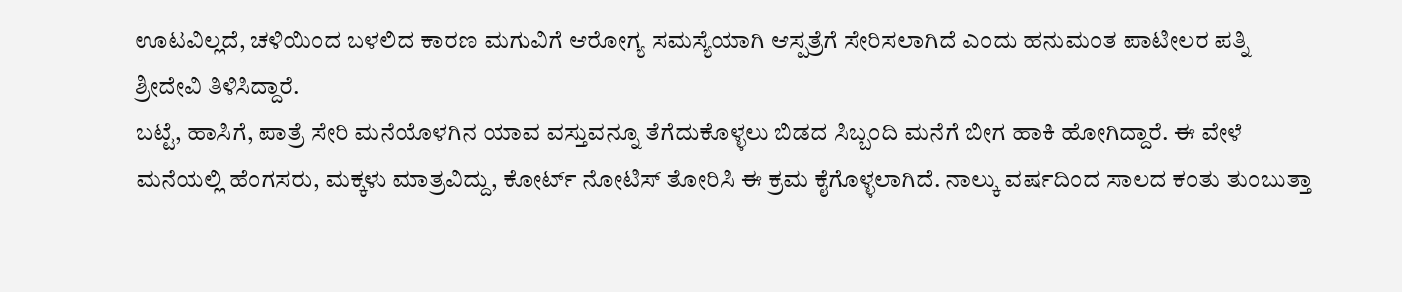ಊಟವಿಲ್ಲದೆ, ಚಳಿಯಿಂದ ಬಳಲಿದ ಕಾರಣ ಮಗುವಿಗೆ ಆರೋಗ್ಯ ಸಮಸ್ಯೆಯಾಗಿ ಆಸ್ಪತ್ರೆಗೆ ಸೇರಿಸಲಾಗಿದೆ ಎಂದು ಹನುಮಂತ ಪಾಟೀಲರ ಪತ್ನಿ ಶ್ರೀದೇವಿ ತಿಳಿಸಿದ್ದಾರೆ.
ಬಟ್ಟೆ, ಹಾಸಿಗೆ, ಪಾತ್ರೆ ಸೇರಿ ಮನೆಯೊಳಗಿನ ಯಾವ ವಸ್ತುವನ್ನೂ ತೆಗೆದುಕೊಳ್ಳಲು ಬಿಡದ ಸಿಬ್ಬಂದಿ ಮನೆಗೆ ಬೀಗ ಹಾಕಿ ಹೋಗಿದ್ದಾರೆ. ಈ ವೇಳೆ ಮನೆಯಲ್ಲಿ ಹೆಂಗಸರು, ಮಕ್ಕಳು ಮಾತ್ರವಿದ್ದು, ಕೋರ್ಟ್ ನೋಟಿಸ್ ತೋರಿಸಿ ಈ ಕ್ರಮ ಕೈಗೊಳ್ಳಲಾಗಿದೆ. ನಾಲ್ಕು ವರ್ಷದಿಂದ ಸಾಲದ ಕಂತು ತುಂಬುತ್ತಾ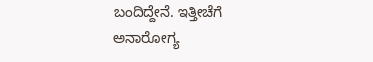ಬಂದಿದ್ದೇನೆ. ಇತ್ತೀಚೆಗೆ ಅನಾರೋಗ್ಯ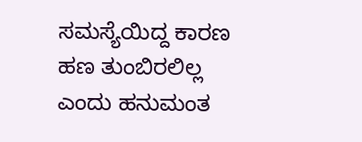ಸಮಸ್ಯೆಯಿದ್ದ ಕಾರಣ ಹಣ ತುಂಬಿರಲಿಲ್ಲ ಎಂದು ಹನುಮಂತ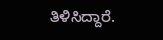ತಿಳಿಸಿದ್ದಾರೆ.